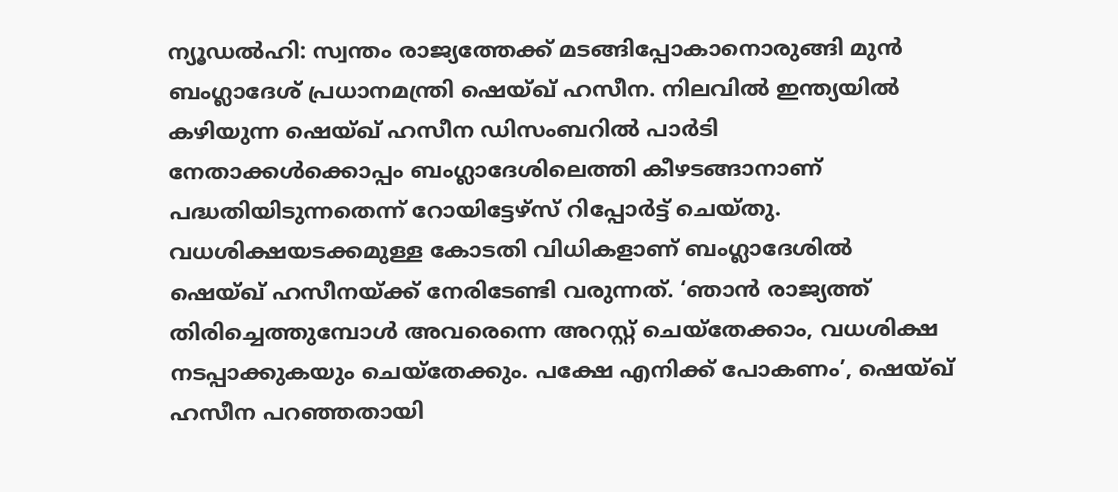ന്യൂഡൽഹി: സ്വന്തം രാജ്യത്തേക്ക് മടങ്ങിപ്പോകാനൊരുങ്ങി മുൻ ബംഗ്ലാദേശ് പ്രധാനമന്ത്രി ഷെയ്ഖ് ഹസീന. നിലവിൽ ഇന്ത്യയിൽ കഴിയുന്ന ഷെയ്ഖ് ഹസീന ഡിസംബറിൽ പാർടി നേതാക്കൾക്കൊപ്പം ബംഗ്ലാദേശിലെത്തി കീഴടങ്ങാനാണ് പദ്ധതിയിടുന്നതെന്ന് റോയിട്ടേഴ്സ് റിപ്പോർട്ട് ചെയ്തു.
വധശിക്ഷയടക്കമുള്ള കോടതി വിധികളാണ് ബംഗ്ലാദേശിൽ ഷെയ്ഖ് ഹസീനയ്ക്ക് നേരിടേണ്ടി വരുന്നത്. ‘ഞാൻ രാജ്യത്ത് തിരിച്ചെത്തുമ്പോൾ അവരെന്നെ അറസ്റ്റ് ചെയ്തേക്കാം, വധശിക്ഷ നടപ്പാക്കുകയും ചെയ്തേക്കും. പക്ഷേ എനിക്ക് പോകണം’, ഷെയ്ഖ് ഹസീന പറഞ്ഞതായി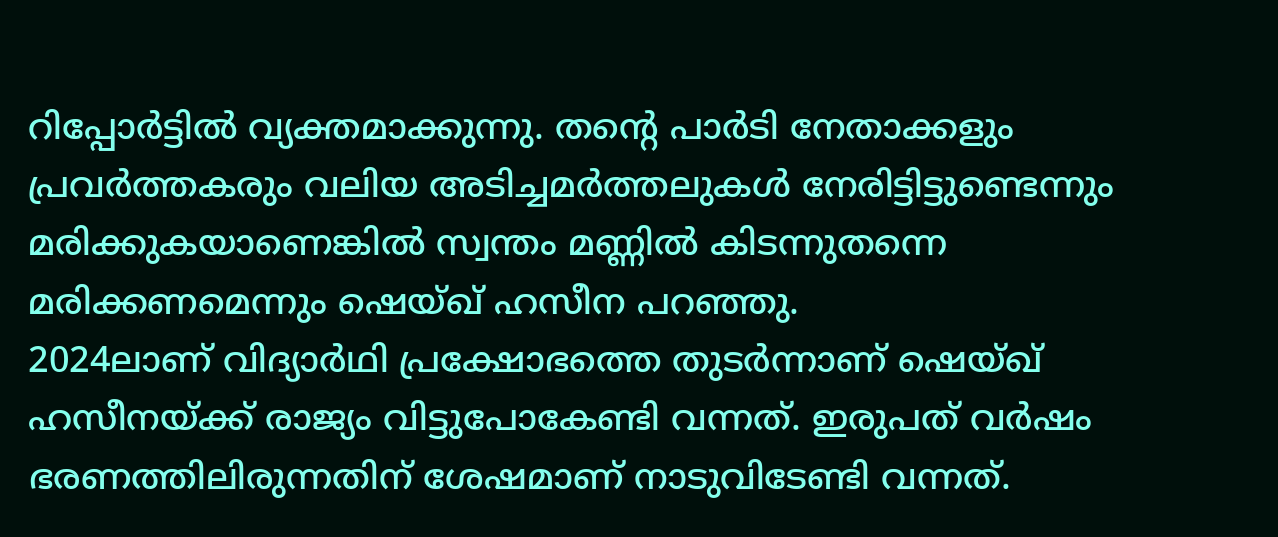റിപ്പോർട്ടിൽ വ്യക്തമാക്കുന്നു. തന്റെ പാർടി നേതാക്കളും പ്രവർത്തകരും വലിയ അടിച്ചമർത്തലുകൾ നേരിട്ടിട്ടുണ്ടെന്നും മരിക്കുകയാണെങ്കിൽ സ്വന്തം മണ്ണിൽ കിടന്നുതന്നെ മരിക്കണമെന്നും ഷെയ്ഖ് ഹസീന പറഞ്ഞു.
2024ലാണ് വിദ്യാർഥി പ്രക്ഷോഭത്തെ തുടർന്നാണ് ഷെയ്ഖ് ഹസീനയ്ക്ക് രാജ്യം വിട്ടുപോകേണ്ടി വന്നത്. ഇരുപത് വർഷം ഭരണത്തിലിരുന്നതിന് ശേഷമാണ് നാടുവിടേണ്ടി വന്നത്.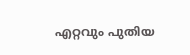എറ്റവും പുതിയ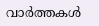വാർത്തകൾ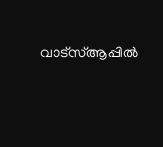വാട്സ്ആപ്പിൽ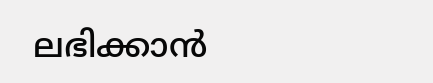ലഭിക്കാൻ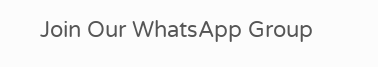Join Our WhatsApp Group